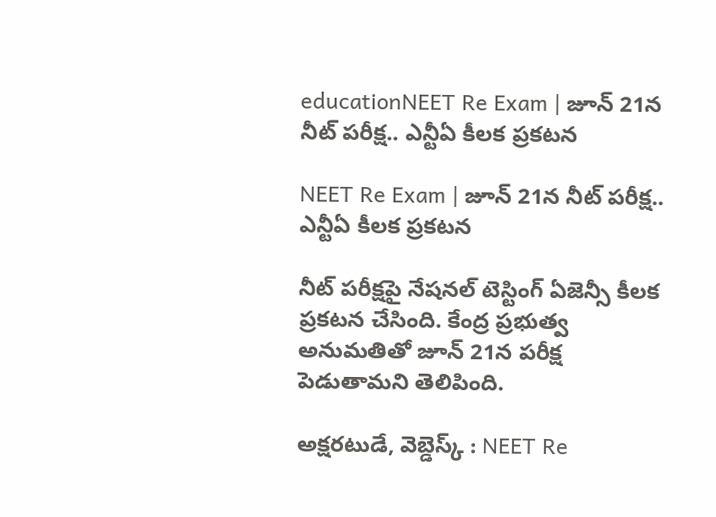educationNEET Re Exam | జూన్ 21న నీట్ పరీక్ష.. ఎన్టీఏ కీలక ప్రకటన

NEET Re Exam | జూన్ 21న నీట్ పరీక్ష.. ఎన్టీఏ కీలక ప్రకటన

నీట్ పరీక్షపై నేషనల్ టెస్టింగ్ ఏజెన్సీ కీలక ప్రకటన చేసింది. కేంద్ర ప్రభుత్వ అనుమతితో జూన్ 21న పరీక్ష పెడుతామని తెలిపింది.

అక్షరటుడే, వెబ్డెస్క్ : NEET Re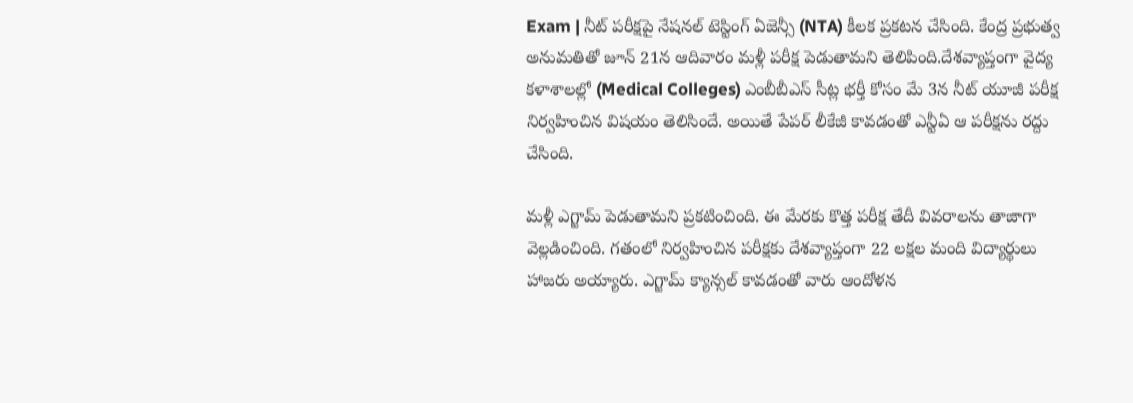Exam | నీట్ పరీక్షపై నేషనల్ టెస్టింగ్ ఏజెన్సీ (NTA) కీలక ప్రకటన చేసింది. కేంద్ర ప్రభుత్వ అనుమతితో జూన్ 21న ఆదివారం మళ్లీ పరీక్ష పెడుతామని తెలిపింది.దేశవ్యాప్తంగా వైద్య కళాశాలల్లో (Medical Colleges) ఎంబీబీఎస్ సీట్ల భర్తీ కోసం మే 3న నీట్ యూజీ పరీక్ష నిర్వహించిన విషయం తెలిసిందే. అయితే పేపర్ లీకేజీ కావడంతో ఎన్టీఏ ఆ పరీక్షను రద్దు చేసింది.

మళ్లీ ఎగ్జామ్ పెడుతామని ప్రకటించింది. ఈ మేరకు కొత్త పరీక్ష తేదీ వివరాలను తాజాగా వెల్లడించింది. గతంలో నిర్వహించిన పరీక్షకు దేశవ్యాప్తంగా 22 లక్షల మంది విద్యార్థులు హాజరు అయ్యారు. ఎగ్జామ్ క్యాన్సల్ కావడంతో వారు ఆందోళన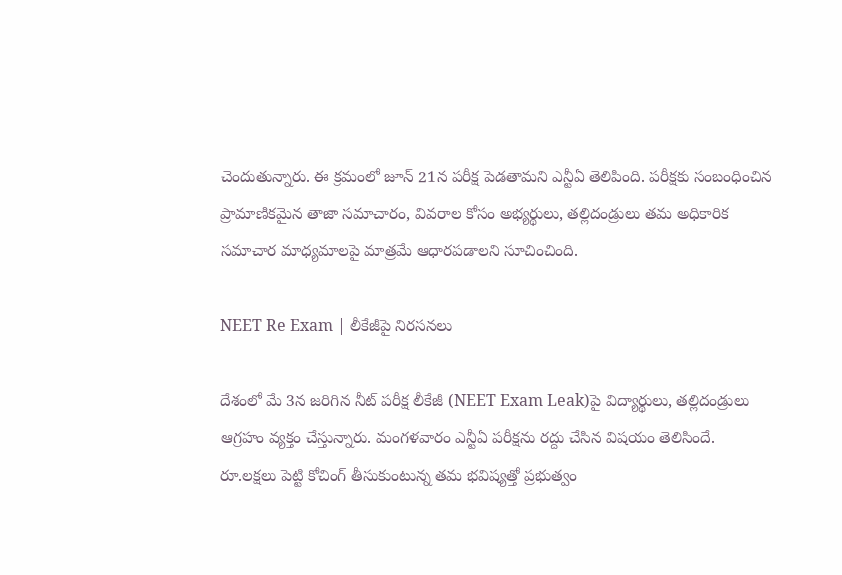చెందుతున్నారు. ఈ క్రమంలో జూన్ 21న పరీక్ష పెడతామని ఎన్టీఏ తెలిపింది. పరీక్షకు సంబంధించిన ప్రామాణికమైన తాజా సమాచారం, వివరాల కోసం అభ్యర్థులు, తల్లిదండ్రులు తమ అధికారిక సమాచార మాధ్యమాలపై మాత్రమే ఆధారపడాలని సూచించింది.

NEET Re Exam | లీకేజీపై నిరసనలు

దేశంలో మే 3న జరిగిన నీట్ పరీక్ష లీకేజీ (NEET Exam Leak)పై విద్యార్థులు, తల్లిదండ్రులు ఆగ్రహం వ్యక్తం చేస్తున్నారు. మంగళవారం ఎన్టీఏ పరీక్షను రద్దు చేసిన విషయం తెలిసిందే. రూ.లక్షలు పెట్టి కోచింగ్ తీసుకుంటున్న తమ భవిష్యత్తో ప్రభుత్వం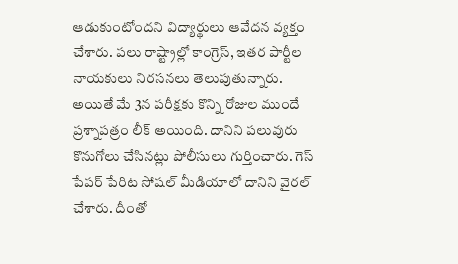ఆడుకుంటోందని విద్యార్థులు ఆవేదన వ్యక్తం చేశారు. పలు రాష్ట్రాల్లో కాంగ్రెస్, ఇతర పార్టీల నాయకులు నిరసనలు తెలుపుతున్నారు. అయితే మే 3న పరీక్షకు కొన్ని రోజుల ముందే ప్రశ్నాపత్రం లీక్ అయింది. దానిని పలువురు కొనుగోలు చేసినట్లు పోలీసులు గుర్తించారు. గెస్ పేపర్ పేరిట సోషల్ మీడియాలో దానిని వైరల్ చేశారు. దీంతో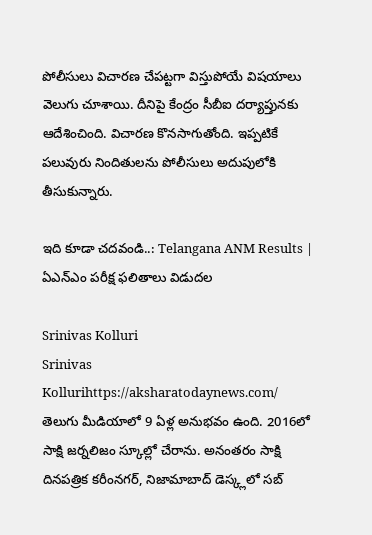పోలీసులు విచారణ చేపట్టగా విస్తుపోయే విషయాలు వెలుగు చూశాయి. దీనిపై కేంద్రం సీబీఐ దర్యాప్తునకు ఆదేశించింది. విచారణ కొనసాగుతోంది. ఇప్పటికే పలువురు నిందితులను పోలీసులు అదుపులోకి తీసుకున్నారు.

ఇది కూడా చదవండి..: Telangana ANM Results | ఏఎన్ఎం పరీక్ష ఫలితాలు విడుదల

Srinivas Kolluri
Srinivas Kollurihttps://aksharatodaynews.com/
తెలుగు మీడియాలో 9 ఏళ్ల అనుభవం ఉంది. 2016లో సాక్షి జర్నలిజం స్కూల్లో చేరాను. అనంతరం సాక్షి దినపత్రిక కరీంనగర్, నిజామాబాద్ డెస్క్లలో సబ్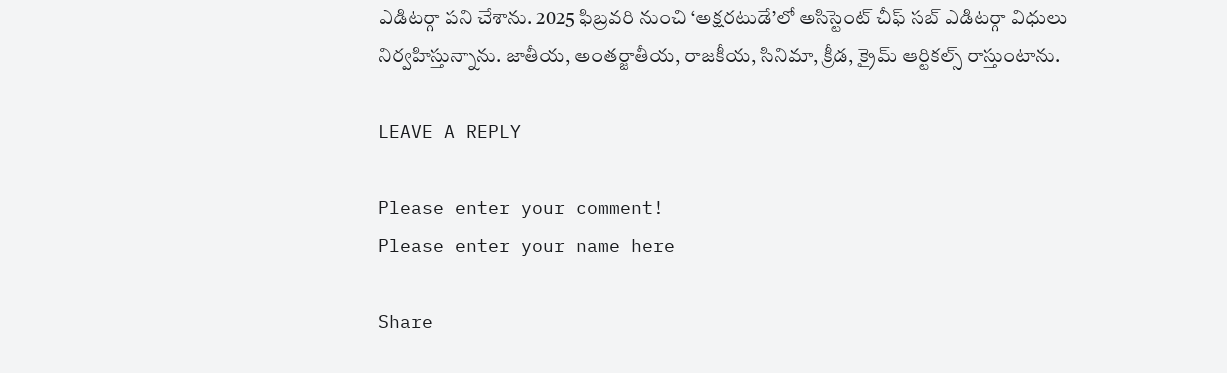ఎడిటర్గా పని చేశాను. 2025 ఫిబ్రవరి నుంచి ‘అక్షరటుడే’లో అసిస్టెంట్ చీఫ్ సబ్ ఎడిటర్గా విధులు నిర్వహిస్తున్నాను. జాతీయ, అంతర్జాతీయ, రాజకీయ, సినిమా, క్రీడ, క్రైమ్ ఆర్టికల్స్ రాస్తుంటాను.

LEAVE A REPLY

Please enter your comment!
Please enter your name here

Share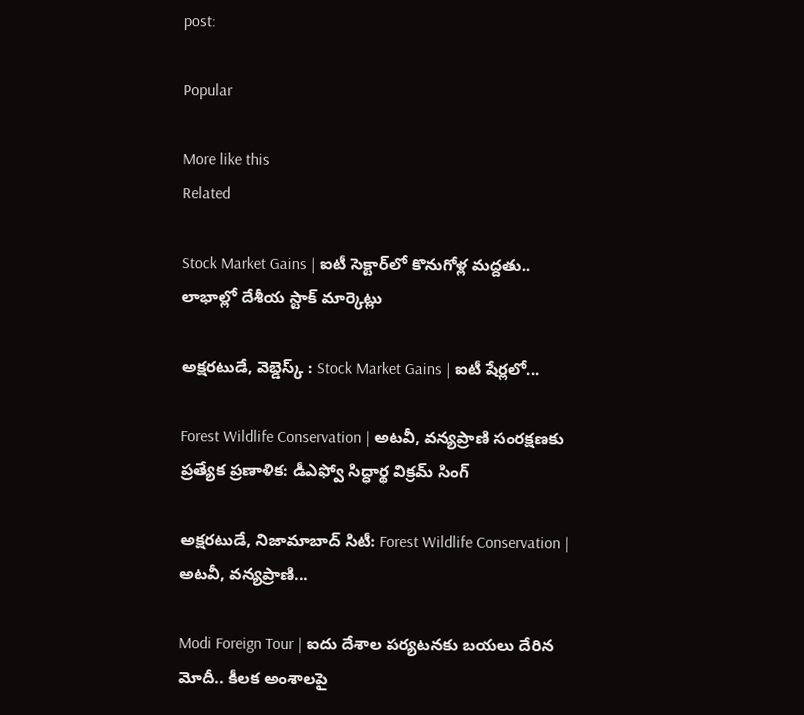post:

Popular

More like this
Related

Stock Market Gains | ఐటీ సెక్టార్‌లో కొనుగోళ్ల మద్దతు.. లాభాల్లో దేశీయ స్టాక్ మార్కెట్లు

అక్షరటుడే, వెబ్డెస్క్ : Stock Market Gains | ఐటీ షేర్లలో...

Forest Wildlife Conservation | అటవీ, వన్యప్రాణి సంరక్షణకు ప్రత్యేక ప్రణాళిక: డీఎఫ్వో సిద్ధార్థ విక్రమ్ సింగ్

అక్షరటుడే, నిజామాబాద్ సిటీ: Forest Wildlife Conservation | అటవీ, వన్యప్రాణి...

Modi Foreign Tour | ఐదు దేశాల పర్యటనకు బయలు దేరిన మోదీ.. కీలక అంశాలపై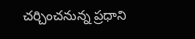చర్చించనున్న ప్రధాని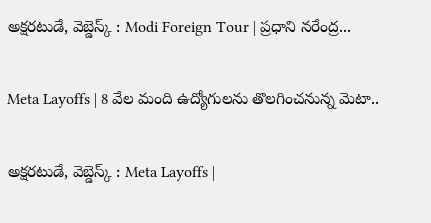అక్షరటుడే, వెబ్డెస్క్ : Modi Foreign Tour | ప్రధాని నరేంద్ర...

Meta Layoffs | 8 వేల మంది ఉద్యోగులను తొలగించనున్న మెటా..

అక్షరటుడే, వెబ్డెస్క్ : Meta Layoffs |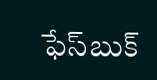ఫేస్‌బుక్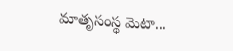మాతృసంస్థ మెటా...